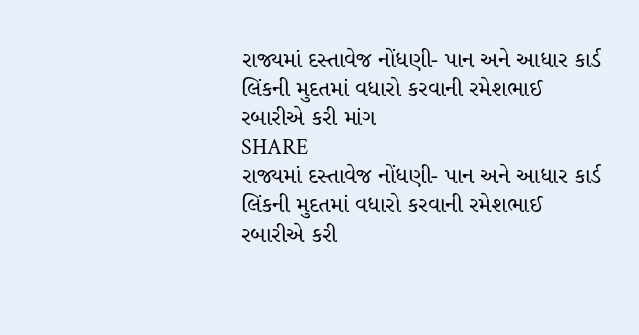રાજ્યમાં દસ્તાવેજ નોંધણી- પાન અને આધાર કાર્ડ લિંકની મુદતમાં વધારો કરવાની રમેશભાઈ રબારીએ કરી માંગ
SHARE
રાજ્યમાં દસ્તાવેજ નોંધણી- પાન અને આધાર કાર્ડ લિંકની મુદતમાં વધારો કરવાની રમેશભાઈ રબારીએ કરી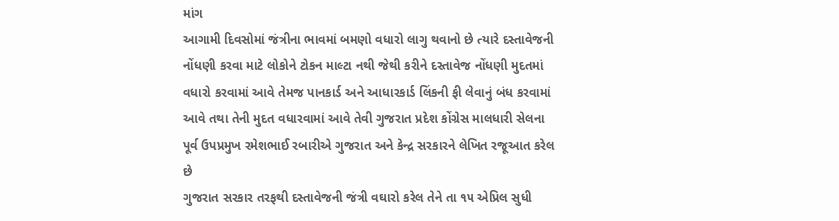માંગ
આગામી દિવસોમાં જંત્રીના ભાવમાં બમણો વધારો લાગુ થવાનો છે ત્યારે દસ્તાવેજની નોંધણી કરવા માટે લોકોને ટોકન માલ્ટા નથી જેથી કરીને દસ્તાવેજ નોંધણી મુદતમાં વધારો કરવામાં આવે તેમજ પાનકાર્ડ અને આધારકાર્ડ લિંકની ફી લેવાનું બંધ કરવામાં આવે તથા તેની મુદત વધારવામાં આવે તેવી ગુજરાત પ્રદેશ કોંગ્રેસ માલધારી સેલના પૂર્વ ઉપપ્રમુખ રમેશભાઈ રબારીએ ગુજરાત અને કેન્દ્ર સરકારને લેખિત રજૂઆત કરેલ છે
ગુજરાત સરકાર તરફથી દસ્તાવેજની જંત્રી વઘારો કરેલ તેને તા ૧૫ એપ્રિલ સુધી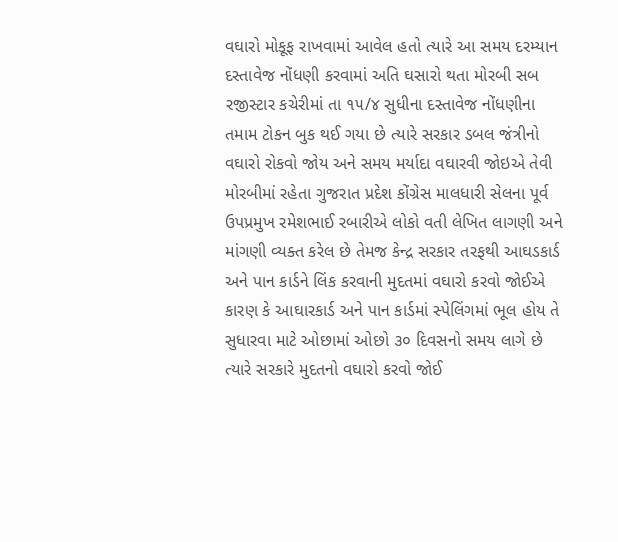વઘારો મોકૂફ રાખવામાં આવેલ હતો ત્યારે આ સમય દરમ્યાન દસ્તાવેજ નોંધણી કરવામાં અતિ ઘસારો થતા મોરબી સબ રજીસ્ટાર કચેરીમાં તા ૧૫/૪ સુધીના દસ્તાવેજ નોંધણીના તમામ ટોકન બુક થઈ ગયા છે ત્યારે સરકાર ડબલ જંત્રીનો વઘારો રોકવો જોય અને સમય મર્યાદા વઘારવી જોઇએ તેવી મોરબીમાં રહેતા ગુજરાત પ્રદેશ કોંગ્રેસ માલધારી સેલના પૂર્વ ઉપપ્રમુખ રમેશભાઈ રબારીએ લોકો વતી લેખિત લાગણી અને માંગણી વ્યક્ત કરેલ છે તેમજ કેન્દ્ર સરકાર તરફથી આઘડકાર્ડ અને પાન કાર્ડને લિંક કરવાની મુદતમાં વઘારો કરવો જોઈએ કારણ કે આઘારકાર્ડ અને પાન કાર્ડમાં સ્પેલિંગમાં ભૂલ હોય તે સુધારવા માટે ઓછામાં ઓછો ૩૦ દિવસનો સમય લાગે છે ત્યારે સરકારે મુદતનો વઘારો કરવો જોઈ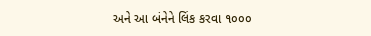અને આ બંનેને લિંક કરવા ૧૦૦૦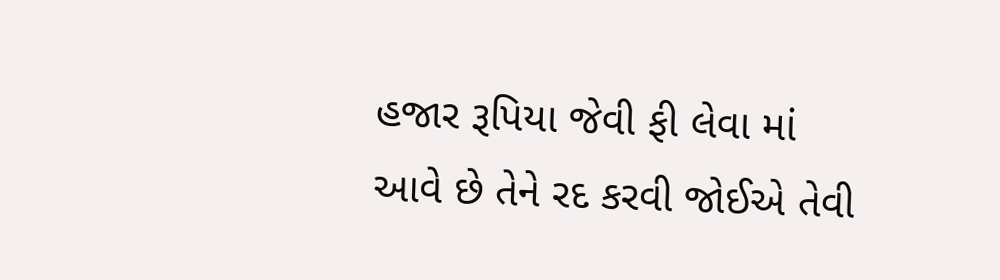હજાર રૂપિયા જેવી ફી લેવા માં આવે છે તેને રદ કરવી જોઈએ તેવી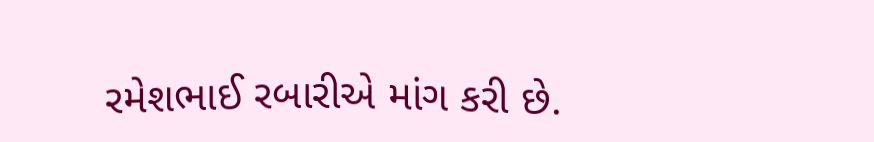રમેશભાઈ રબારીએ માંગ કરી છે.